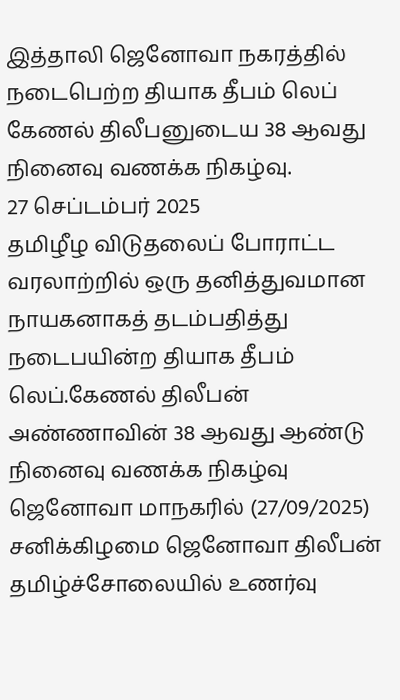இத்தாலி ஜெனோவா நகரத்தில் நடைபெற்ற தியாக தீபம் லெப் கேணல் திலீபனுடைய 38 ஆவது நினைவு வணக்க நிகழ்வு.
27 செப்டம்பர் 2025
தமிழீழ விடுதலைப் போராட்ட வரலாற்றில் ஒரு தனித்துவமான நாயகனாகத் தடம்பதித்து நடைபயின்ற தியாக தீபம் லெப்.கேணல் திலீபன் அண்ணாவின் 38 ஆவது ஆண்டு நினைவு வணக்க நிகழ்வு ஜெனோவா மாநகரில் (27/09/2025) சனிக்கிழமை ஜெனோவா திலீபன் தமிழ்ச்சோலையில் உணர்வு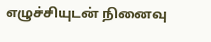எழுச்சியுடன் நினைவு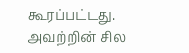கூரப்பட்டது. அவற்றின் சில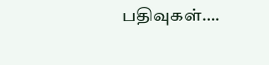பதிவுகள்….